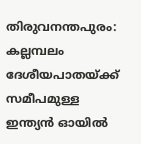തിരുവനന്തപുരം: കല്ലമ്പലം ദേശീയപാതയ്ക്ക് സമീപമുള്ള ഇന്ത്യൻ ഓയിൽ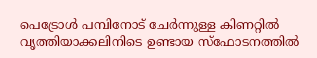പെട്രോൾ പമ്പിനോട് ചേർന്നുള്ള കിണറ്റിൽ വൃത്തിയാക്കലിനിടെ ഉണ്ടായ സ്ഫോടനത്തിൽ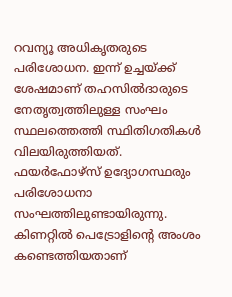റവന്യൂ അധികൃതരുടെ പരിശോധന. ഇന്ന് ഉച്ചയ്ക്ക് ശേഷമാണ് തഹസിൽദാരുടെ നേതൃത്വത്തിലുള്ള സംഘം സ്ഥലത്തെത്തി സ്ഥിതിഗതികൾ വിലയിരുത്തിയത്.
ഫയർഫോഴ്സ് ഉദ്യോഗസ്ഥരും പരിശോധനാ സംഘത്തിലുണ്ടായിരുന്നു. കിണറ്റിൽ പെട്രോളിന്റെ അംശം കണ്ടെത്തിയതാണ്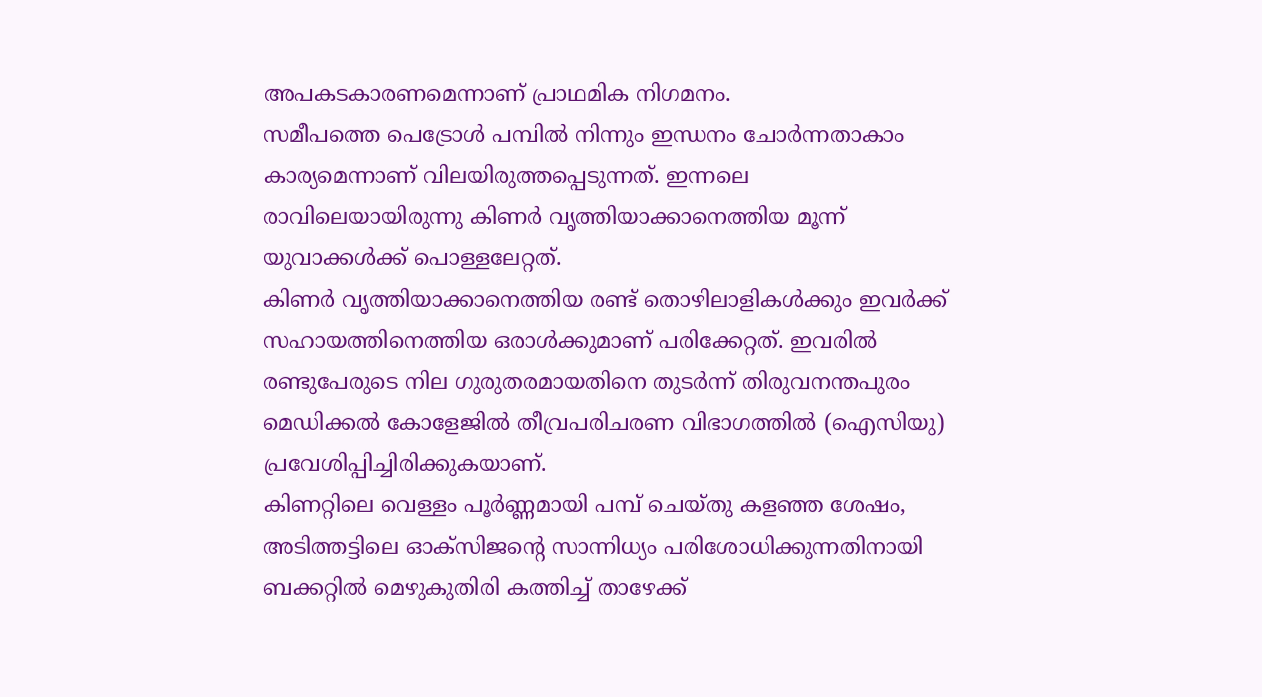അപകടകാരണമെന്നാണ് പ്രാഥമിക നിഗമനം.
സമീപത്തെ പെട്രോൾ പമ്പിൽ നിന്നും ഇന്ധനം ചോർന്നതാകാം കാര്യമെന്നാണ് വിലയിരുത്തപ്പെടുന്നത്. ഇന്നലെ രാവിലെയായിരുന്നു കിണർ വൃത്തിയാക്കാനെത്തിയ മൂന്ന് യുവാക്കൾക്ക് പൊള്ളലേറ്റത്.
കിണർ വൃത്തിയാക്കാനെത്തിയ രണ്ട് തൊഴിലാളികൾക്കും ഇവർക്ക് സഹായത്തിനെത്തിയ ഒരാൾക്കുമാണ് പരിക്കേറ്റത്. ഇവരിൽ രണ്ടുപേരുടെ നില ഗുരുതരമായതിനെ തുടർന്ന് തിരുവനന്തപുരം മെഡിക്കൽ കോളേജിൽ തീവ്രപരിചരണ വിഭാഗത്തിൽ (ഐസിയു) പ്രവേശിപ്പിച്ചിരിക്കുകയാണ്.
കിണറ്റിലെ വെള്ളം പൂർണ്ണമായി പമ്പ് ചെയ്തു കളഞ്ഞ ശേഷം, അടിത്തട്ടിലെ ഓക്സിജന്റെ സാന്നിധ്യം പരിശോധിക്കുന്നതിനായി ബക്കറ്റിൽ മെഴുകുതിരി കത്തിച്ച് താഴേക്ക്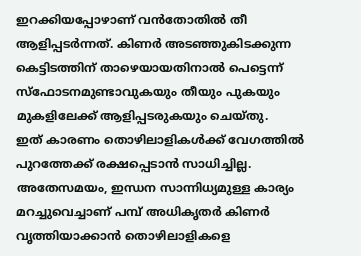ഇറക്കിയപ്പോഴാണ് വൻതോതിൽ തീ ആളിപ്പടർന്നത്. കിണർ അടഞ്ഞുകിടക്കുന്ന കെട്ടിടത്തിന് താഴെയായതിനാൽ പെട്ടെന്ന് സ്ഫോടനമുണ്ടാവുകയും തീയും പുകയും മുകളിലേക്ക് ആളിപ്പടരുകയും ചെയ്തു.
ഇത് കാരണം തൊഴിലാളികൾക്ക് വേഗത്തിൽ പുറത്തേക്ക് രക്ഷപ്പെടാൻ സാധിച്ചില്ല. അതേസമയം, ഇന്ധന സാന്നിധ്യമുള്ള കാര്യം മറച്ചുവെച്ചാണ് പമ്പ് അധികൃതർ കിണർ വൃത്തിയാക്കാൻ തൊഴിലാളികളെ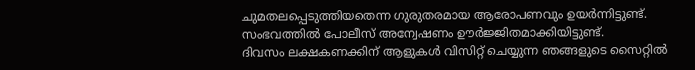ചുമതലപ്പെടുത്തിയതെന്ന ഗുരുതരമായ ആരോപണവും ഉയർന്നിട്ടുണ്ട്.
സംഭവത്തിൽ പോലീസ് അന്വേഷണം ഊർജ്ജിതമാക്കിയിട്ടുണ്ട്.
ദിവസം ലക്ഷകണക്കിന് ആളുകൾ വിസിറ്റ് ചെയ്യുന്ന ഞങ്ങളുടെ സൈറ്റിൽ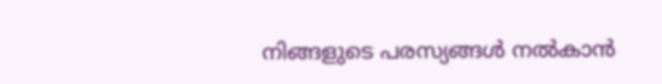നിങ്ങളുടെ പരസ്യങ്ങൾ നൽകാൻ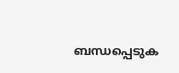ബന്ധപ്പെടുക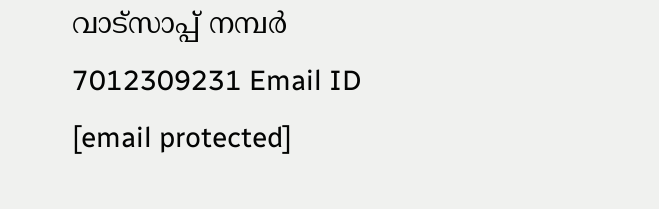വാട്സാപ്പ് നമ്പർ 7012309231 Email ID [email protected]